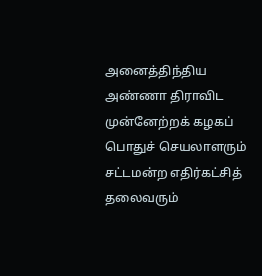அனைத்திந்திய அண்ணா திராவிட முன்னேற்றக் கழகப் பொதுச் செயலாளரும் சட்டமன்ற எதிர்கட்சித் தலைவரும்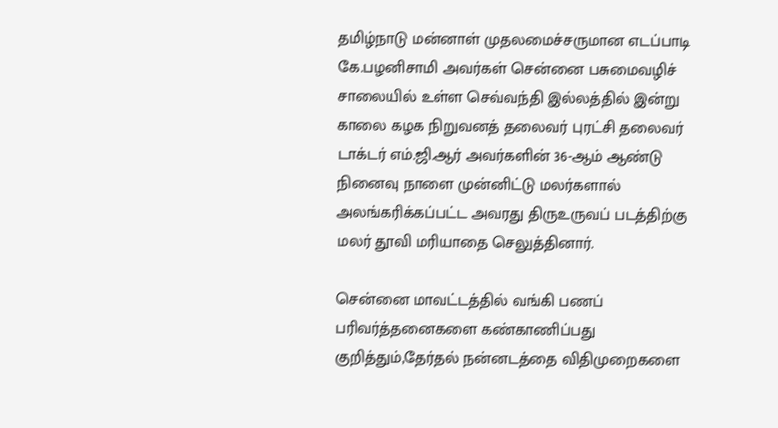தமிழ்நாடு மன்னாள் முதலமைச்சருமான எடப்பாடி கே.பழனிசாமி அவர்கள் சென்னை பசுமைவழிச் சாலையில் உள்ள செவ்வந்தி இல்லத்தில் இன்று காலை கழக நிறுவனத் தலைவர் புரட்சி தலைவர் டாக்டர் எம்.ஜி.ஆர் அவர்களின் 36-ஆம் ஆண்டு நினைவு நாளை முன்னிட்டு மலர்களால் அலங்கரிக்கப்பட்ட அவரது திருஉருவப் படத்திற்கு மலர் தூவி மரியாதை செலுத்தினார்.

சென்னை மாவட்டத்தில் வங்கி பணப் பரிவர்த்தனைகளை கண்காணிப்பது குறித்தும்,தேர்தல் நன்னடத்தை விதிமுறைகளை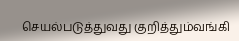செயல்படுத்துவது குறித்தும்வங்கி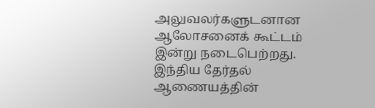அலுவலர்களுடனான ஆலோசனைக் கூட்டம் இன்று நடைபெற்றது.
இந்திய தேர்தல் ஆணையத்தின்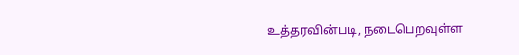உத்தரவின்படி, நடைபெறவுள்ள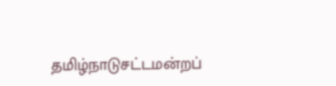தமிழ்நாடுசட்டமன்றப்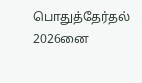பொதுத்தேர்தல் 2026னை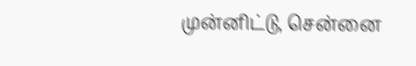முன்னிட்டு, சென்னை